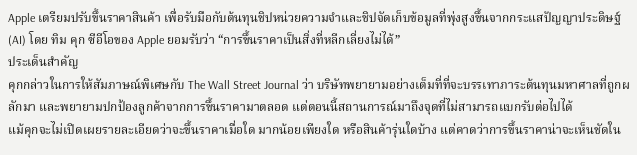Apple เตรียมปรับขึ้นราคาสินค้า เพื่อรับมือกับต้นทุนชิปหน่วยความจำและชิปจัดเก็บข้อมูลที่พุ่งสูงขึ้นจากกระแสปัญญาประดิษฐ์ (AI) โดย ทิม คุก ซีอีโอของ Apple ยอมรับว่า “การขึ้นราคาเป็นสิ่งที่หลีกเลี่ยงไม่ได้”
ประเด็นสำคัญ
คุกกล่าวในการให้สัมภาษณ์พิเศษกับ The Wall Street Journal ว่า บริษัทพยายามอย่างเต็มที่ที่จะบรรเทาภาระต้นทุนมหาศาลที่ถูกผลักมา และพยายามปกป้องลูกค้าจากการขึ้นราคามาตลอด แต่ตอนนี้สถานการณ์มาถึงจุดที่ไม่สามารถแบกรับต่อไปได้
แม้คุกจะไม่เปิดเผยรายละเอียดว่าจะขึ้นราคาเมื่อใด มากน้อยเพียงใด หรือสินค้ารุ่นใดบ้าง แต่คาดว่าการขึ้นราคาน่าจะเห็นชัดใน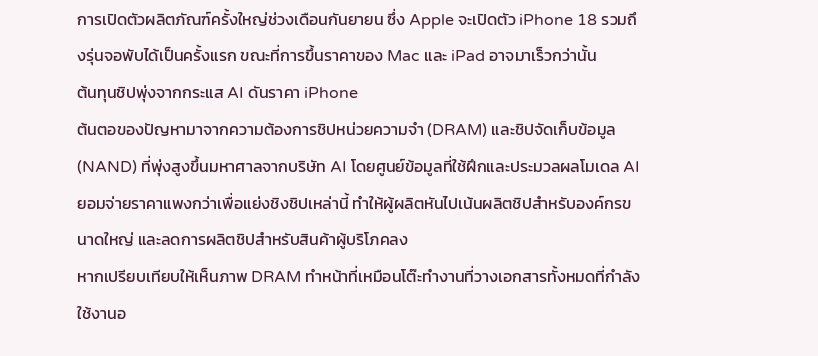การเปิดตัวผลิตภัณฑ์ครั้งใหญ่ช่วงเดือนกันยายน ซึ่ง Apple จะเปิดตัว iPhone 18 รวมถึงรุ่นจอพับได้เป็นครั้งแรก ขณะที่การขึ้นราคาของ Mac และ iPad อาจมาเร็วกว่านั้น
ต้นทุนชิปพุ่งจากกระแส AI ดันราคา iPhone
ต้นตอของปัญหามาจากความต้องการชิปหน่วยความจำ (DRAM) และชิปจัดเก็บข้อมูล (NAND) ที่พุ่งสูงขึ้นมหาศาลจากบริษัท AI โดยศูนย์ข้อมูลที่ใช้ฝึกและประมวลผลโมเดล AI ยอมจ่ายราคาแพงกว่าเพื่อแย่งชิงชิปเหล่านี้ ทำให้ผู้ผลิตหันไปเน้นผลิตชิปสำหรับองค์กรขนาดใหญ่ และลดการผลิตชิปสำหรับสินค้าผู้บริโภคลง
หากเปรียบเทียบให้เห็นภาพ DRAM ทำหน้าที่เหมือนโต๊ะทำงานที่วางเอกสารทั้งหมดที่กำลังใช้งานอ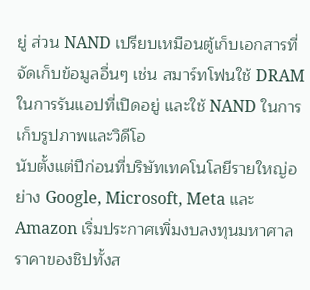ยู่ ส่วน NAND เปรียบเหมือนตู้เก็บเอกสารที่จัดเก็บข้อมูลอื่นๆ เช่น สมาร์ทโฟนใช้ DRAM ในการรันแอปที่เปิดอยู่ และใช้ NAND ในการเก็บรูปภาพและวิดีโอ
นับตั้งแต่ปีก่อนที่บริษัทเทคโนโลยีรายใหญ่อย่าง Google, Microsoft, Meta และ Amazon เริ่มประกาศเพิ่มงบลงทุนมหาศาล ราคาของชิปทั้งส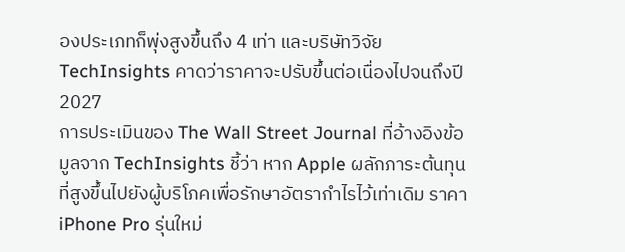องประเภทก็พุ่งสูงขึ้นถึง 4 เท่า และบริษัทวิจัย TechInsights คาดว่าราคาจะปรับขึ้นต่อเนื่องไปจนถึงปี 2027
การประเมินของ The Wall Street Journal ที่อ้างอิงข้อมูลจาก TechInsights ชี้ว่า หาก Apple ผลักภาระต้นทุนที่สูงขึ้นไปยังผู้บริโภคเพื่อรักษาอัตรากำไรไว้เท่าเดิม ราคา iPhone Pro รุ่นใหม่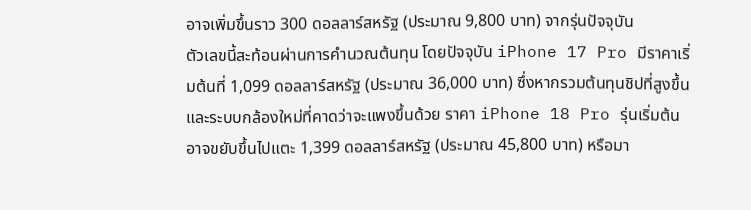อาจเพิ่มขึ้นราว 300 ดอลลาร์สหรัฐ (ประมาณ 9,800 บาท) จากรุ่นปัจจุบัน
ตัวเลขนี้สะท้อนผ่านการคำนวณต้นทุน โดยปัจจุบัน iPhone 17 Pro มีราคาเริ่มต้นที่ 1,099 ดอลลาร์สหรัฐ (ประมาณ 36,000 บาท) ซึ่งหากรวมต้นทุนชิปที่สูงขึ้นและระบบกล้องใหม่ที่คาดว่าจะแพงขึ้นด้วย ราคา iPhone 18 Pro รุ่นเริ่มต้นอาจขยับขึ้นไปแตะ 1,399 ดอลลาร์สหรัฐ (ประมาณ 45,800 บาท) หรือมา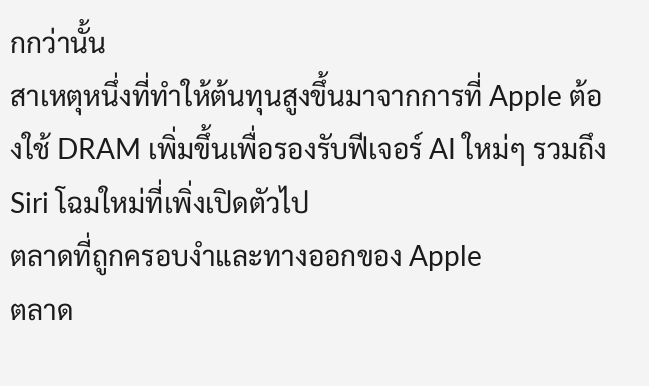กกว่านั้น
สาเหตุหนึ่งที่ทำให้ต้นทุนสูงขึ้นมาจากการที่ Apple ต้องใช้ DRAM เพิ่มขึ้นเพื่อรองรับฟีเจอร์ AI ใหม่ๆ รวมถึง Siri โฉมใหม่ที่เพิ่งเปิดตัวไป
ตลาดที่ถูกครอบงำและทางออกของ Apple
ตลาด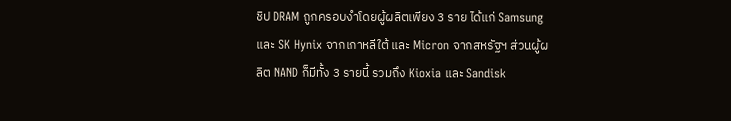ชิป DRAM ถูกครอบงำโดยผู้ผลิตเพียง 3 ราย ได้แก่ Samsung และ SK Hynix จากเกาหลีใต้ และ Micron จากสหรัฐฯ ส่วนผู้ผลิต NAND ก็มีทั้ง 3 รายนี้ รวมถึง Kioxia และ Sandisk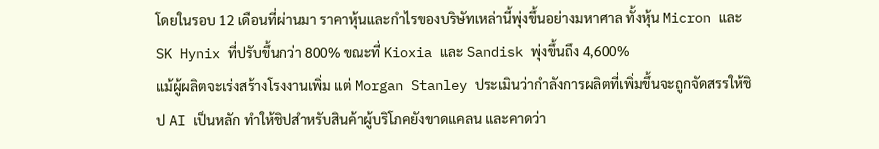โดยในรอบ 12 เดือนที่ผ่านมา ราคาหุ้นและกำไรของบริษัทเหล่านี้พุ่งขึ้นอย่างมหาศาล ทั้งหุ้น Micron และ SK Hynix ที่ปรับขึ้นกว่า 800% ขณะที่ Kioxia และ Sandisk พุ่งขึ้นถึง 4,600%
แม้ผู้ผลิตจะเร่งสร้างโรงงานเพิ่ม แต่ Morgan Stanley ประเมินว่ากำลังการผลิตที่เพิ่มขึ้นจะถูกจัดสรรให้ชิป AI เป็นหลัก ทำให้ชิปสำหรับสินค้าผู้บริโภคยังขาดแคลน และคาดว่า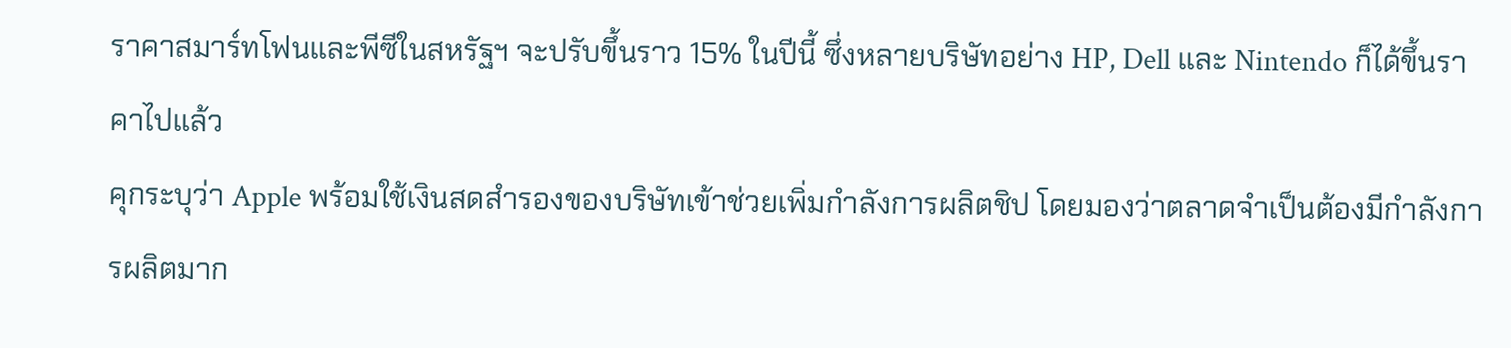ราคาสมาร์ทโฟนและพีซีในสหรัฐฯ จะปรับขึ้นราว 15% ในปีนี้ ซึ่งหลายบริษัทอย่าง HP, Dell และ Nintendo ก็ได้ขึ้นราคาไปแล้ว
คุกระบุว่า Apple พร้อมใช้เงินสดสำรองของบริษัทเข้าช่วยเพิ่มกำลังการผลิตชิป โดยมองว่าตลาดจำเป็นต้องมีกำลังการผลิตมาก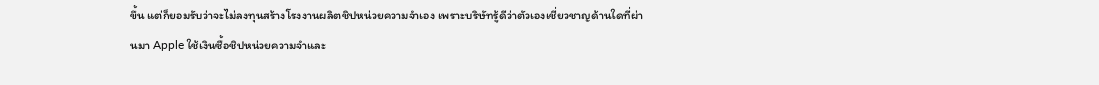ขึ้น แต่ก็ยอมรับว่าจะไม่ลงทุนสร้างโรงงานผลิตชิปหน่วยความจำเอง เพราะบริษัทรู้ดีว่าตัวเองเชี่ยวชาญด้านใดที่ผ่านมา Apple ใช้เงินซื้อชิปหน่วยความจำและ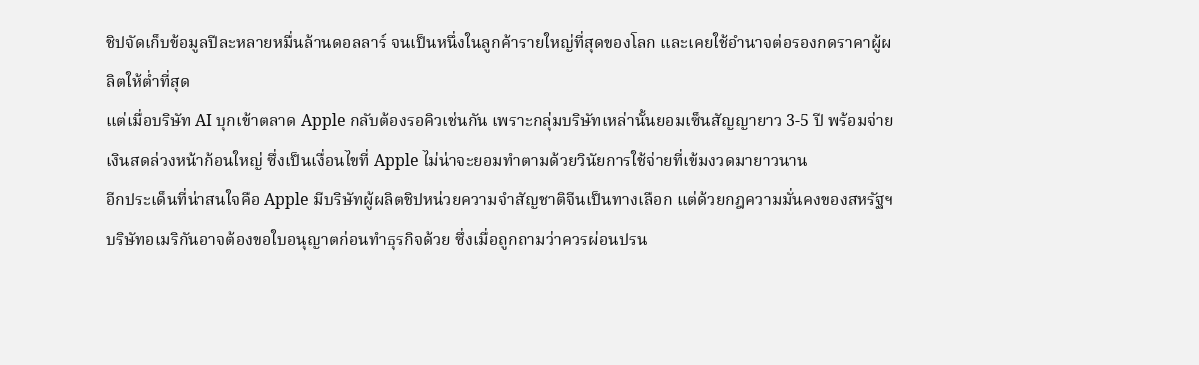ชิปจัดเก็บข้อมูลปีละหลายหมื่นล้านดอลลาร์ จนเป็นหนึ่งในลูกค้ารายใหญ่ที่สุดของโลก และเคยใช้อำนาจต่อรองกดราคาผู้ผลิตให้ต่ำที่สุด
แต่เมื่อบริษัท AI บุกเข้าตลาด Apple กลับต้องรอคิวเช่นกัน เพราะกลุ่มบริษัทเหล่านั้นยอมเซ็นสัญญายาว 3-5 ปี พร้อมจ่ายเงินสดล่วงหน้าก้อนใหญ่ ซึ่งเป็นเงื่อนไขที่ Apple ไม่น่าจะยอมทำตามด้วยวินัยการใช้จ่ายที่เข้มงวดมายาวนาน
อีกประเด็นที่น่าสนใจคือ Apple มีบริษัทผู้ผลิตชิปหน่วยความจำสัญชาติจีนเป็นทางเลือก แต่ด้วยกฎความมั่นคงของสหรัฐฯ บริษัทอเมริกันอาจต้องขอใบอนุญาตก่อนทำธุรกิจด้วย ซึ่งเมื่อถูกถามว่าควรผ่อนปรน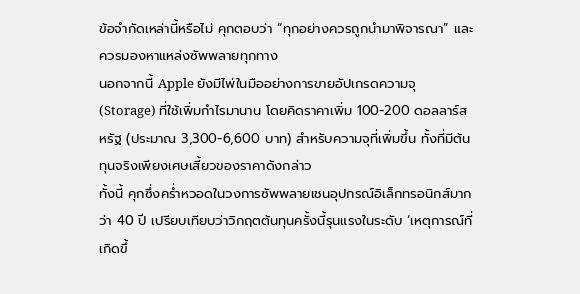ข้อจำกัดเหล่านี้หรือไม่ คุกตอบว่า “ทุกอย่างควรถูกนำมาพิจารณา” และควรมองหาแหล่งซัพพลายทุกทาง
นอกจากนี้ Apple ยังมีไพ่ในมืออย่างการขายอัปเกรดความจุ (Storage) ที่ใช้เพิ่มกำไรมานาน โดยคิดราคาเพิ่ม 100-200 ดอลลาร์สหรัฐ (ประมาณ 3,300-6,600 บาท) สำหรับความจุที่เพิ่มขึ้น ทั้งที่มีต้นทุนจริงเพียงเศษเสี้ยวของราคาดังกล่าว
ทั้งนี้ คุกซึ่งคร่ำหวอดในวงการซัพพลายเชนอุปกรณ์อิเล็กทรอนิกส์มากว่า 40 ปี เปรียบเทียบว่าวิกฤตต้นทุนครั้งนี้รุนแรงในระดับ ‘เหตุการณ์ที่เกิดขึ้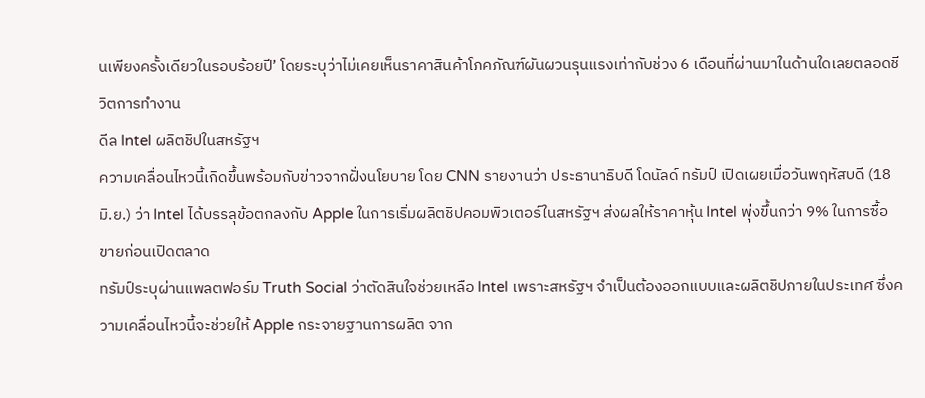นเพียงครั้งเดียวในรอบร้อยปี’ โดยระบุว่าไม่เคยเห็นราคาสินค้าโภคภัณฑ์ผันผวนรุนแรงเท่ากับช่วง 6 เดือนที่ผ่านมาในด้านใดเลยตลอดชีวิตการทำงาน
ดีล Intel ผลิตชิปในสหรัฐฯ
ความเคลื่อนไหวนี้เกิดขึ้นพร้อมกับข่าวจากฝั่งนโยบาย โดย CNN รายงานว่า ประธานาธิบดี โดนัลด์ ทรัมป์ เปิดเผยเมื่อวันพฤหัสบดี (18 มิ.ย.) ว่า Intel ได้บรรลุข้อตกลงกับ Apple ในการเริ่มผลิตชิปคอมพิวเตอร์ในสหรัฐฯ ส่งผลให้ราคาหุ้น Intel พุ่งขึ้นกว่า 9% ในการซื้อขายก่อนเปิดตลาด
ทรัมป์ระบุผ่านแพลตฟอร์ม Truth Social ว่าตัดสินใจช่วยเหลือ Intel เพราะสหรัฐฯ จำเป็นต้องออกแบบและผลิตชิปภายในประเทศ ซึ่งความเคลื่อนไหวนี้จะช่วยให้ Apple กระจายฐานการผลิต จาก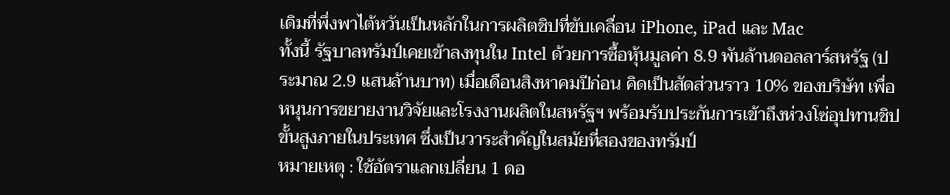เดิมที่พึ่งพาไต้หวันเป็นหลักในการผลิตชิปที่ขับเคลื่อน iPhone, iPad และ Mac
ทั้งนี้ รัฐบาลทรัมป์เคยเข้าลงทุนใน Intel ด้วยการซื้อหุ้นมูลค่า 8.9 พันล้านดอลลาร์สหรัฐ (ประมาณ 2.9 แสนล้านบาท) เมื่อเดือนสิงหาคมปีก่อน คิดเป็นสัดส่วนราว 10% ของบริษัท เพื่อหนุนการขยายงานวิจัยและโรงงานผลิตในสหรัฐฯ พร้อมรับประกันการเข้าถึงห่วงโซ่อุปทานชิปขั้นสูงภายในประเทศ ซึ่งเป็นวาระสำคัญในสมัยที่สองของทรัมป์
หมายเหตุ : ใช้อัตราแลกเปลี่ยน 1 ดอ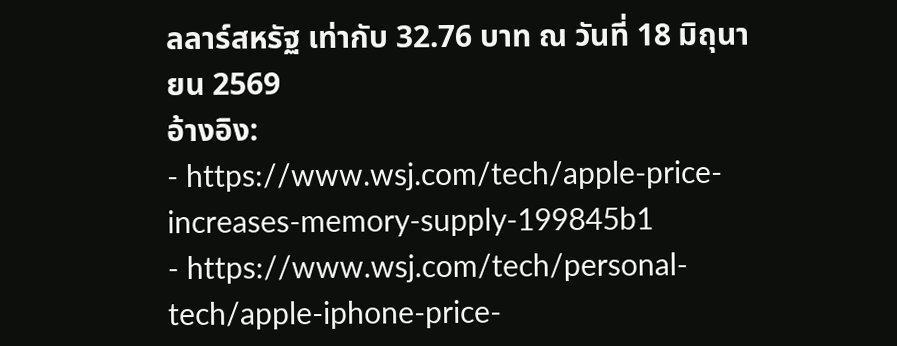ลลาร์สหรัฐ เท่ากับ 32.76 บาท ณ วันที่ 18 มิถุนายน 2569
อ้างอิง:
- https://www.wsj.com/tech/apple-price-increases-memory-supply-199845b1
- https://www.wsj.com/tech/personal-tech/apple-iphone-price-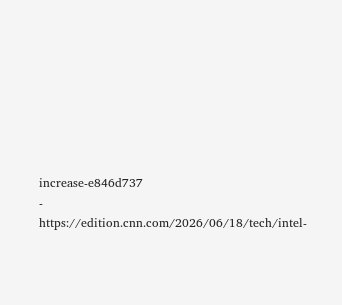increase-e846d737
- https://edition.cnn.com/2026/06/18/tech/intel-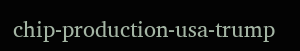chip-production-usa-trump